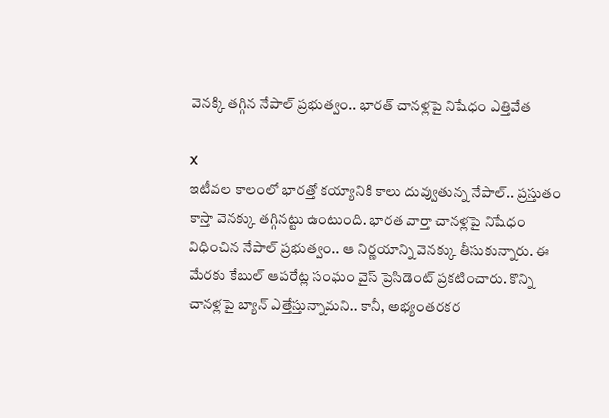వెనక్కి తగ్గిన నేపాల్ ప్రభుత్వం.. భారత్ చానళ్లపై నిషేధం ఎత్తివేత

X
ఇటీవల కాలంలో భారత్తో కయ్యానికి కాలు దువ్వుతున్న నేపాల్.. ప్రస్తుతం కాస్తా వెనక్కు తగ్గినట్టు ఉంటుంది. భారత వార్తా చానళ్లపై నిషేధం విధించిన నేపాల్ ప్రభుత్వం.. ఆ నిర్ణయాన్ని వెనక్కు తీసుకున్నారు. ఈ మేరకు కేబుల్ ఆపరేట్ల సంఘం వైస్ ప్రెసిడెంట్ ప్రకటించారు. కొన్ని చానళ్లపై బ్యాన్ ఎత్తేస్తున్నామని.. కానీ, అభ్యంతరకర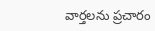వార్తలను ప్రచారం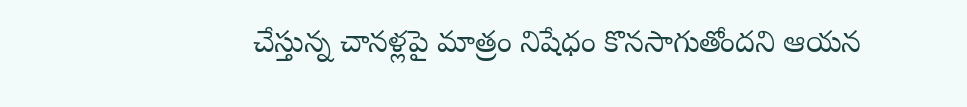చేస్తున్న చానళ్లపై మాత్రం నిషేధం కొనసాగుతోందని ఆయన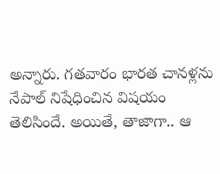అన్నారు. గతవారం భారత చానళ్లను నేపాల్ నిషేధించిన విషయం తెలిసిందే. అయితే, తాజాగా.. ఆ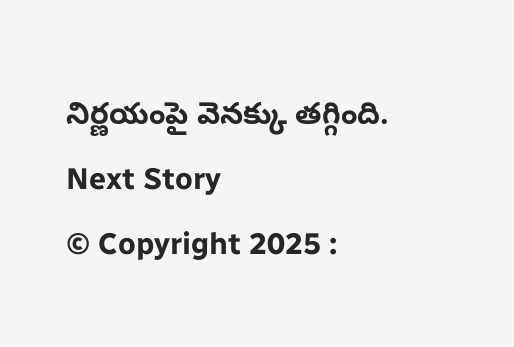నిర్ణయంపై వెనక్కు తగ్గింది.
Next Story
© Copyright 2025 :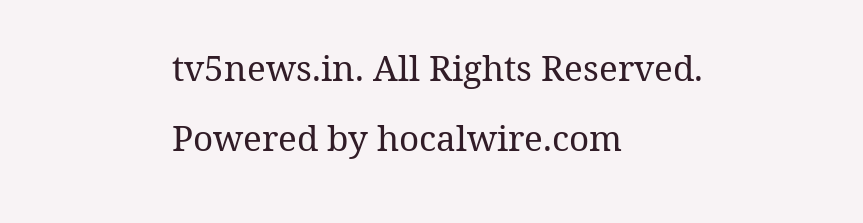tv5news.in. All Rights Reserved. Powered by hocalwire.com